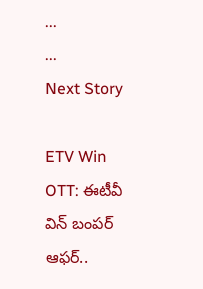...
...
Next Story

ETV Win OTT: ఈటీవీ విన్ బంపర్ ఆఫర్..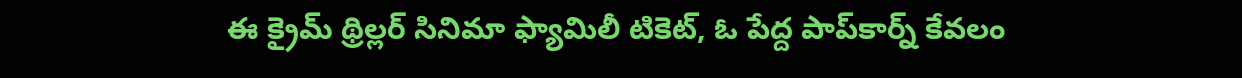ఈ క్రైమ్ థ్రిల్లర్ సినిమా ఫ్యామిలీ టికెట్, ఓ పేద్ద పాప్‌కార్న్ కేవలం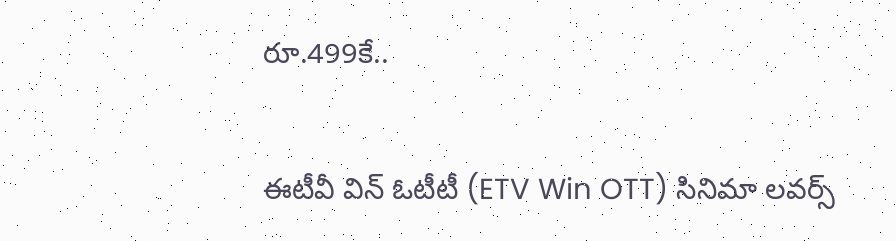రూ.499కే..

ఈటీవీ విన్ ఓటీటీ (ETV Win OTT) సినిమా లవర్స్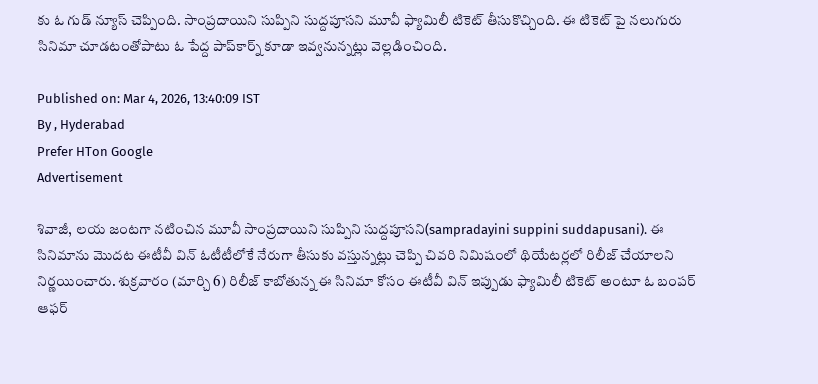కు ఓ గుడ్ న్యూస్ చెప్పింది. సాంప్రదాయిని సుప్పిని సుద్దపూసని మూవీ ఫ్యామిలీ టికెట్ తీసుకొచ్చింది. ఈ టికెట్ పై నలుగురు సినిమా చూడటంతోపాటు ఓ పేద్ద పాప్‌కార్న్ కూడా ఇవ్వనున్నట్లు వెల్లడించింది.

Published on: Mar 4, 2026, 13:40:09 IST
By , Hyderabad
Prefer HTon Google
Advertisement

శివాజీ, లయ జంటగా నటించిన మూవీ సాంప్రదాయిని సుప్పిని సుద్దపూసని(sampradayini suppini suddapusani). ఈ సినిమాను మొదట ఈటీవీ విన్ ఓటీటీలోకే నేరుగా తీసుకు వస్తున్నట్లు చెప్పి చివరి నిమిషంలో థియేటర్లలో రిలీజ్ చేయాలని నిర్ణయించారు. శుక్రవారం (మార్చి 6) రిలీజ్ కాబోతున్న ఈ సినిమా కోసం ఈటీవీ విన్ ఇప్పుడు ఫ్యామిలీ టికెట్ అంటూ ఓ బంపర్ ఆఫర్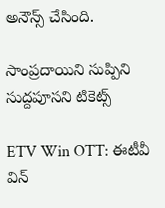అనౌన్స్ చేసింది.

సాంప్రదాయిని సుప్పిని సుద్దపూసని టికెట్స్

ETV Win OTT: ఈటీవీ విన్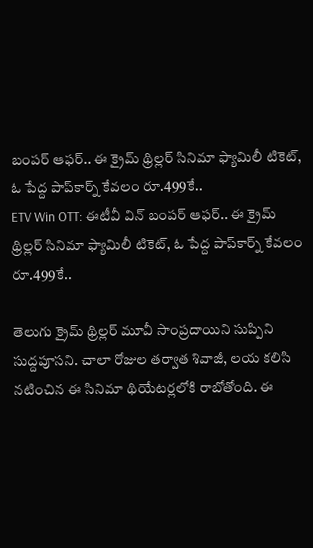బంపర్ ఆఫర్.. ఈ క్రైమ్ థ్రిల్లర్ సినిమా ఫ్యామిలీ టికెట్, ఓ పేద్ద పాప్‌కార్న్ కేవలం రూ.499కే..
ETV Win OTT: ఈటీవీ విన్ బంపర్ ఆఫర్.. ఈ క్రైమ్ థ్రిల్లర్ సినిమా ఫ్యామిలీ టికెట్, ఓ పేద్ద పాప్‌కార్న్ కేవలం రూ.499కే..

తెలుగు క్రైమ్ థ్రిల్లర్ మూవీ సాంప్రదాయిని సుప్పిని సుద్దపూసని. చాలా రోజుల తర్వాత శివాజీ, లయ కలిసి నటించిన ఈ సినిమా థియేటర్లలోకి రాబోతోంది. ఈ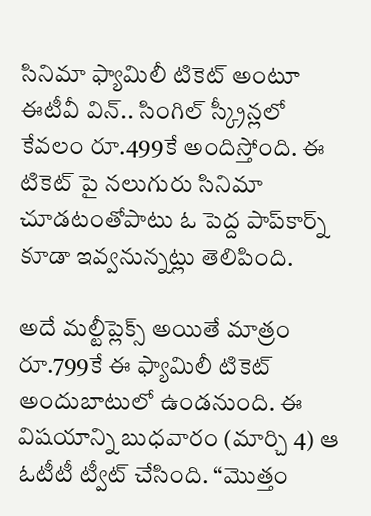సినిమా ఫ్యామిలీ టికెట్ అంటూ ఈటీవీ విన్.. సింగిల్ స్క్రీన్లలో కేవలం రూ.499కే అందిస్తోంది. ఈ టికెట్ పై నలుగురు సినిమా చూడటంతోపాటు ఓ పెద్ద పాప్‌కార్న్ కూడా ఇవ్వనున్నట్లు తెలిపింది.

అదే మల్టీప్లెక్స్ అయితే మాత్రం రూ.799కే ఈ ఫ్యామిలీ టికెట్ అందుబాటులో ఉండనుంది. ఈ విషయాన్ని బుధవారం (మార్చి 4) ఆ ఓటీటీ ట్వీట్ చేసింది. “మొత్తం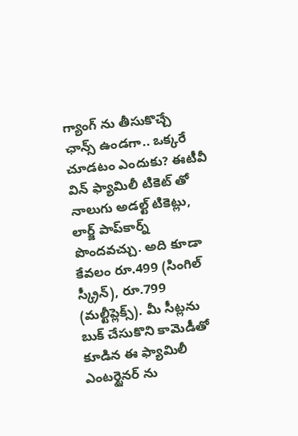గ్యాంగ్ ను తీసుకొచ్చే ఛాన్స్ ఉండగా.. ఒక్కరే చూడటం ఎందుకు? ఈటీవీ విన్ ఫ్యామిలీ టికెట్ తో నాలుగు అడల్ట్ టికెట్లు, లార్జ్ పాప్‌కార్న్ పొందవచ్చు. అది కూడా కేవలం రూ.499 (సింగిల్ స్క్రీన్), రూ.799 (మల్టీప్లెక్స్). మీ సీట్లను బుక్ చేసుకొని కామెడీతో కూడిన ఈ ఫ్యామిలీ ఎంటర్టైనర్ ను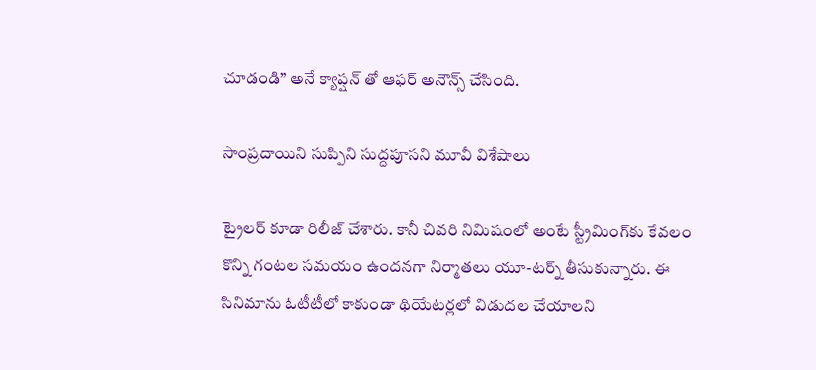చూడండి” అనే క్యాప్షన్ తో ఆఫర్ అనౌన్స్ చేసింది.

సాంప్రదాయిని సుప్పిని సుద్దపూసని మూవీ విశేషాలు

ట్రైలర్ కూడా రిలీజ్ చేశారు. కానీ చివరి నిమిషంలో అంటే స్ట్రీమింగ్‌కు కేవలం కొన్ని గంటల సమయం ఉందనగా నిర్మాతలు యూ-టర్న్ తీసుకున్నారు. ఈ సినిమాను ఓటీటీలో కాకుండా థియేటర్లలో విడుదల చేయాలని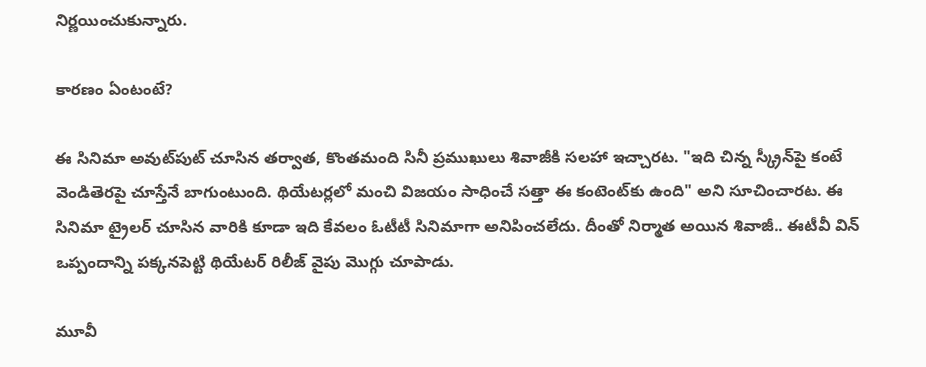నిర్ణయించుకున్నారు.

కారణం ఏంటంటే?

ఈ సినిమా అవుట్‌పుట్ చూసిన తర్వాత, కొంతమంది సినీ ప్రముఖులు శివాజీకి సలహా ఇచ్చారట. "ఇది చిన్న స్క్రీన్‌పై కంటే వెండితెరపై చూస్తేనే బాగుంటుంది. థియేటర్లలో మంచి విజయం సాధించే సత్తా ఈ కంటెంట్‌కు ఉంది" అని సూచించారట. ఈ సినిమా ట్రైలర్ చూసిన వారికి కూడా ఇది కేవలం ఓటీటీ సినిమాగా అనిపించలేదు. దీంతో నిర్మాత అయిన శివాజీ.. ఈటీవీ విన్ ఒప్పందాన్ని పక్కనపెట్టి థియేటర్ రిలీజ్ వైపు మొగ్గు చూపాడు.

మూవీ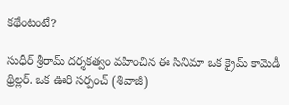కథేంటంటే?

సుధీర్ శ్రీరామ్ దర్శకత్వం వహించిన ఈ సినిమా ఒక క్రైమ్ కామెడీ థ్రిల్లర్. ఒక ఊరి సర్పంచ్ (శివాజీ)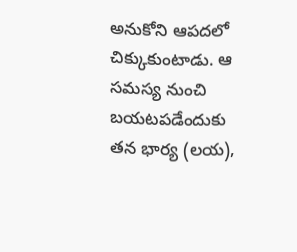అనుకోని ఆపదలో చిక్కుకుంటాడు. ఆ సమస్య నుంచి బయటపడేందుకు తన భార్య (లయ),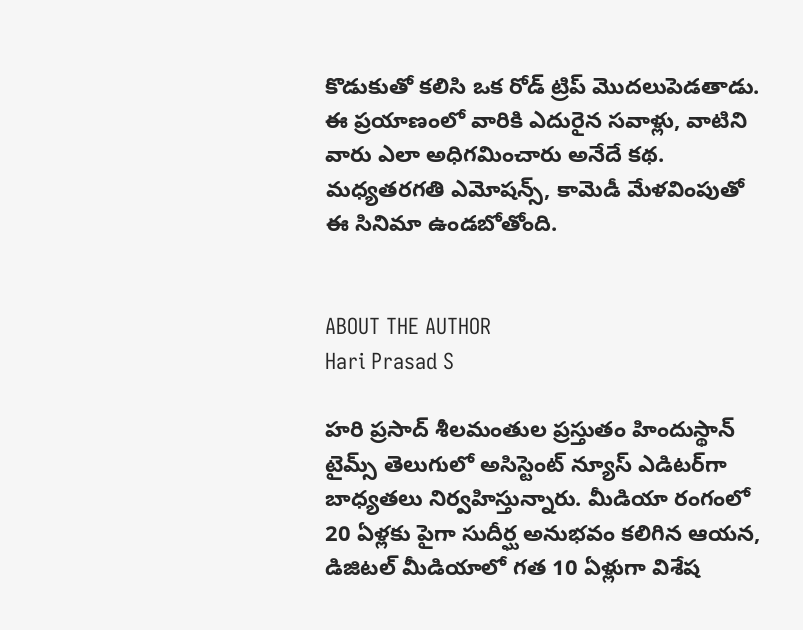కొడుకుతో కలిసి ఒక రోడ్ ట్రిప్ మొదలుపెడతాడు. ఈ ప్రయాణంలో వారికి ఎదురైన సవాళ్లు, వాటిని వారు ఎలా అధిగమించారు అనేదే కథ. మధ్యతరగతి ఎమోషన్స్, కామెడీ మేళవింపుతో ఈ సినిమా ఉండబోతోంది.


ABOUT THE AUTHOR
Hari Prasad S

హరి ప్రసాద్ శీలమంతుల ప్రస్తుతం హిందుస్థాన్ టైమ్స్ తెలుగులో అసిస్టెంట్ న్యూస్ ఎడిటర్‌గా బాధ్యతలు నిర్వహిస్తున్నారు. మీడియా రంగంలో 20 ఏళ్లకు పైగా సుదీర్ఘ అనుభవం కలిగిన ఆయన, డిజిటల్ మీడియాలో గత 10 ఏళ్లుగా విశేష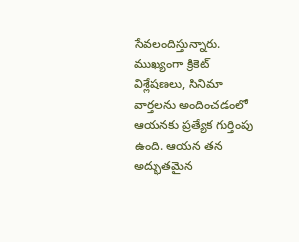సేవలందిస్తున్నారు. ముఖ్యంగా క్రికెట్ విశ్లేషణలు, సినిమా వార్తలను అందించడంలో ఆయనకు ప్రత్యేక గుర్తింపు ఉంది. ఆయన తన అద్భుతమైన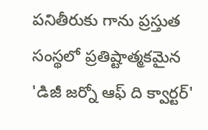పనితీరుకు గాను ప్రస్తుత సంస్థలో ప్రతిష్టాత్మకమైన 'డిజీ జర్నో ఆఫ్ ది క్వార్టర్'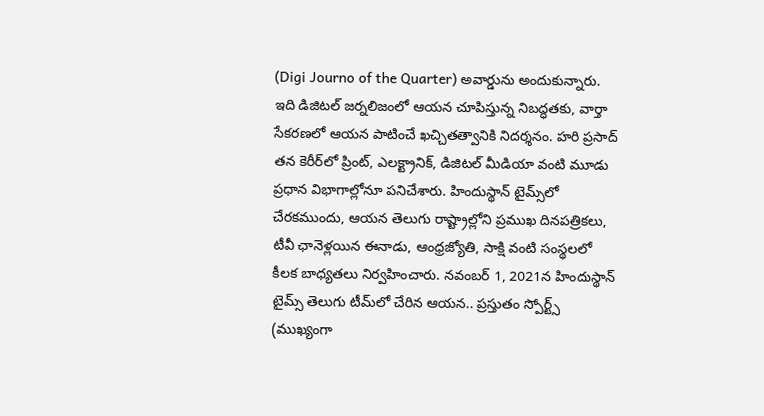(Digi Journo of the Quarter) అవార్డును అందుకున్నారు. ఇది డిజిటల్ జర్నలిజంలో ఆయన చూపిస్తున్న నిబద్ధతకు, వార్తా సేకరణలో ఆయన పాటించే ఖచ్చితత్వానికి నిదర్శనం. హరి ప్రసాద్ తన కెరీర్‌లో ప్రింట్, ఎలక్ట్రానిక్, డిజిటల్ మీడియా వంటి మూడు ప్రధాన విభాగాల్లోనూ పనిచేశారు. హిందుస్థాన్ టైమ్స్‌లో చేరకముందు, ఆయన తెలుగు రాష్ట్రాల్లోని ప్రముఖ దినపత్రికలు, టీవీ ఛానెళ్లయిన ఈనాడు, ఆంధ్రజ్యోతి, సాక్షి వంటి సంస్థలలో కీలక బాధ్యతలు నిర్వహించారు. నవంబర్ 1, 2021న హిందుస్థాన్ టైమ్స్ తెలుగు టీమ్‌లో చేరిన ఆయన.. ప్రస్తుతం స్పోర్ట్స్ (ముఖ్యంగా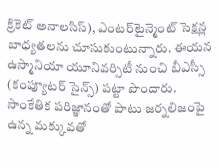క్రికెట్ అనాలసిస్), ఎంటర్‌టైన్మెంట్ సెక్షన్ల బాధ్యతలను చూసుకుంటున్నారు. ఈయన ఉస్మానియా యూనివర్సిటీ నుంచి బీఎస్సీ (కంప్యూటర్ సైన్స్) పట్టా పొందారు. సాంకేతిక పరిజ్ఞానంతో పాటు జర్నలిజంపై ఉన్న మక్కువతో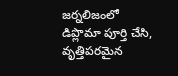జర్నలిజంలో డిప్లొమా పూర్తి చేసి, వృత్తిపరమైన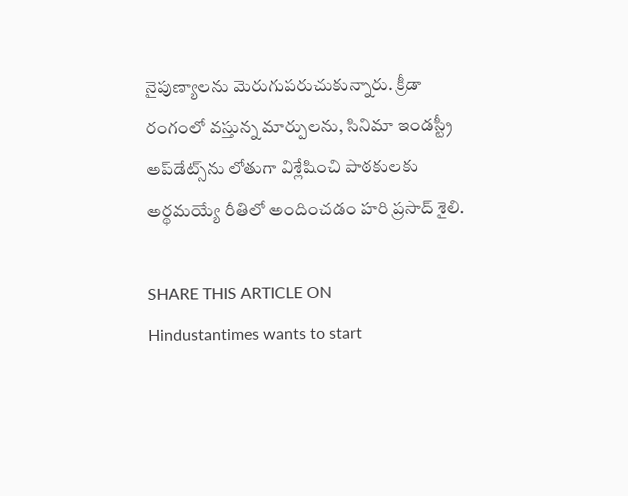నైపుణ్యాలను మెరుగుపరుచుకున్నారు. క్రీడా రంగంలో వస్తున్న మార్పులను, సినిమా ఇండస్ట్రీ అప్‌డేట్స్‌ను లోతుగా విశ్లేషించి పాఠకులకు అర్థమయ్యే రీతిలో అందించడం హరి ప్రసాద్ శైలి.

SHARE THIS ARTICLE ON
Hindustantimes wants to start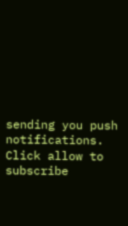sending you push notifications. Click allow to subscribe